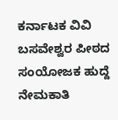ಕರ್ನಾಟಕ ವಿವಿ ಬಸವೇಶ್ವರ ಪೀಠದ ಸಂಯೋಜಕ ಹುದ್ದೆ ನೇಮಕಾತಿ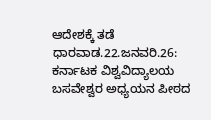ಆದೇಶಕ್ಕೆ ತಡೆ
ಧಾರವಾಡ.22.ಜನವರಿ.26: ಕರ್ನಾಟಕ ವಿಶ್ವವಿದ್ಯಾಲಯ ಬಸವೇಶ್ವರ ಅಧ್ಯಯನ ಪೀಠದ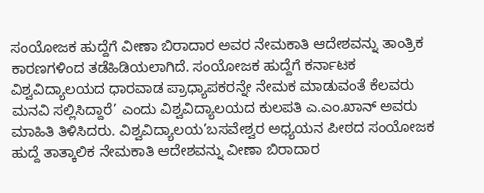ಸಂಯೋಜಕ ಹುದ್ದೆಗೆ ವೀಣಾ ಬಿರಾದಾರ ಅವರ ನೇಮಕಾತಿ ಆದೇಶವನ್ನು ತಾಂತ್ರಿಕ ಕಾರಣಗಳಿಂದ ತಡೆಹಿಡಿಯಲಾಗಿದೆ. ಸಂಯೋಜಕ ಹುದ್ದೆಗೆ ಕರ್ನಾಟಕ ವಿಶ್ವವಿದ್ಯಾಲಯದ ಧಾರವಾಡ ಪ್ರಾಧ್ಯಾಪಕರನ್ನೇ ನೇಮಕ ಮಾಡುವಂತೆ ಕೆಲವರು ಮನವಿ ಸಲ್ಲಿಸಿದ್ದಾರೆ’ ಎಂದು ವಿಶ್ವವಿದ್ಯಾಲಯದ ಕುಲಪತಿ ಎ.ಎಂ.ಖಾನ್ ಅವರು ಮಾಹಿತಿ ತಿಳಿಸಿದರು. ವಿಶ್ವವಿದ್ಯಾಲಯ’ಬಸವೇಶ್ವರ ಅಧ್ಯಯನ ಪೀಠದ ಸಂಯೋಜಕ ಹುದ್ದೆ ತಾತ್ಕಾಲಿಕ ನೇಮಕಾತಿ ಆದೇಶವನ್ನು ವೀಣಾ ಬಿರಾದಾರ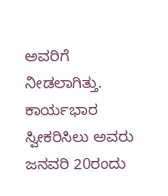ಅವರಿಗೆ ನೀಡಲಾಗಿತ್ತು. ಕಾರ್ಯಭಾರ ಸ್ವೀಕರಿಸಿಲು ಅವರು ಜನವರಿ 20ರಂದು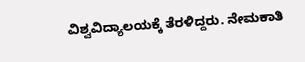ವಿಶ್ವವಿದ್ಯಾಲಯಕ್ಕೆ ತೆರಳಿದ್ದರು. ನೇಮಕಾತಿ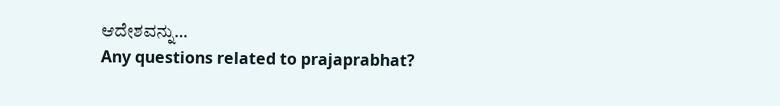ಆದೇಶವನ್ನು…
Any questions related to prajaprabhat?